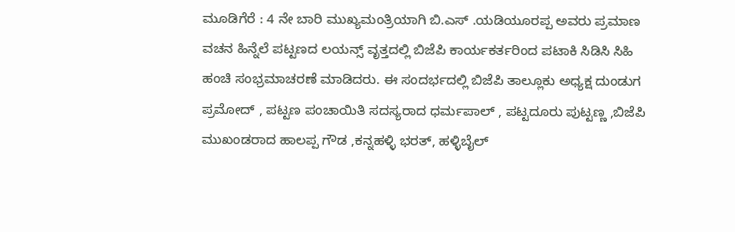ಮೂಡಿಗೆರೆ : 4 ನೇ ಬಾರಿ ಮುಖ್ಯಮಂತ್ರಿಯಾಗಿ ಬಿ.ಎಸ್ .ಯಡಿಯೂರಪ್ಪ ಅವರು ಪ್ರಮಾಣ ವಚನ ಹಿನ್ನೆಲೆ ಪಟ್ಟಣದ ಲಯನ್ಸ್ ವೃತ್ತದಲ್ಲಿ ಬಿಜೆಪಿ ಕಾರ್ಯಕರ್ತರಿಂದ ಪಟಾಕಿ ಸಿಡಿಸಿ ಸಿಹಿ ಹಂಚಿ ಸಂಭ್ರಮಾಚರಣೆ ಮಾಡಿದರು. ಈ ಸಂದರ್ಭದಲ್ಲಿ ಬಿಜೆಪಿ ತಾಲ್ಲೂಕು ಅಧ್ಯಕ್ಷ ದುಂಡುಗ ಪ್ರಮೋದ್ , ಪಟ್ಟಣ ಪಂಚಾಯಿತಿ ಸದಸ್ಯರಾದ ಧರ್ಮಪಾಲ್ , ಪಟ್ಟದೂರು ಪುಟ್ಟಣ್ಣ ,ಬಿಜೆಪಿ ಮುಖಂಡರಾದ ಹಾಲಪ್ಪ ಗೌಡ ,ಕನ್ನಹಳ್ಳಿ ಭರತ್, ಹಳ್ಳಿಬೈಲ್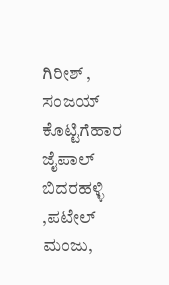ಗಿರೀಶ್ , ಸಂಜಯ್ ಕೊಟ್ಟಿಗೆಹಾರ ಜೈಪಾಲ್ ಬಿದರಹಳ್ಳಿ ,ಪಟೇಲ್ ಮಂಜು,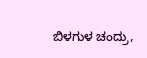ಬಿಳಗುಳ ಚಂದ್ರು,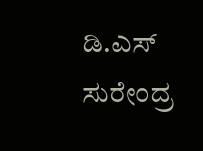ಡಿ.ಎಸ್ ಸುರೇಂದ್ರ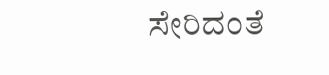ಸೇರಿದಂತೆ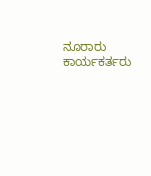ನೂರಾರು ಕಾರ್ಯಕರ್ತರು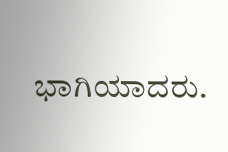ಭಾಗಿಯಾದರು.